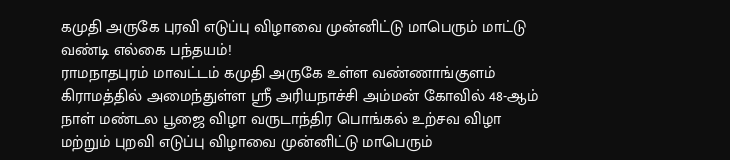கமுதி அருகே புரவி எடுப்பு விழாவை முன்னிட்டு மாபெரும் மாட்டு வண்டி எல்கை பந்தயம்!
ராமநாதபுரம் மாவட்டம் கமுதி அருகே உள்ள வண்ணாங்குளம் கிராமத்தில் அமைந்துள்ள ஸ்ரீ அரியநாச்சி அம்மன் கோவில் 48-ஆம் நாள் மண்டல பூஜை விழா வருடாந்திர பொங்கல் உற்சவ விழா மற்றும் புறவி எடுப்பு விழாவை முன்னிட்டு மாபெரும்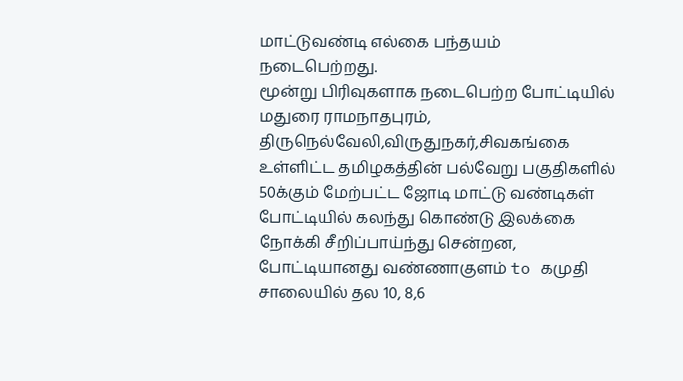மாட்டுவண்டி எல்கை பந்தயம் நடைபெற்றது.
மூன்று பிரிவுகளாக நடைபெற்ற போட்டியில் மதுரை ராமநாதபுரம், திருநெல்வேலி,விருதுநகர்,சிவகங்கை உள்ளிட்ட தமிழகத்தின் பல்வேறு பகுதிகளில் 50க்கும் மேற்பட்ட ஜோடி மாட்டு வண்டிகள் போட்டியில் கலந்து கொண்டு இலக்கை நோக்கி சீறிப்பாய்ந்து சென்றன, போட்டியானது வண்ணாகுளம் to கமுதி சாலையில் தல 10, 8,6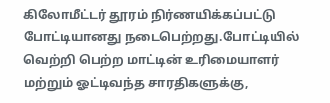கிலோமீட்டர் தூரம் நிர்ணயிக்கப்பட்டு போட்டியானது நடைபெற்றது.போட்டியில் வெற்றி பெற்ற மாட்டின் உரிமையாளர் மற்றும் ஓட்டிவந்த சாரதிகளுக்கு,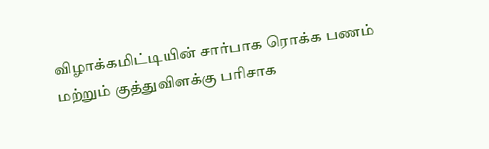விழாக்கமிட்டியின் சார்பாக ரொக்க பணம் மற்றும் குத்துவிளக்கு பரிசாக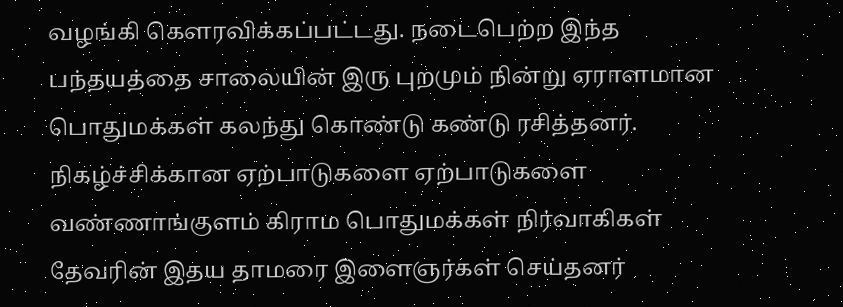வழங்கி கௌரவிக்கப்பட்டது. நடைபெற்ற இந்த பந்தயத்தை சாலையின் இரு புறமும் நின்று ஏராளமான பொதுமக்கள் கலந்து கொண்டு கண்டு ரசித்தனர்.
நிகழ்ச்சிக்கான ஏற்பாடுகளை ஏற்பாடுகளை வண்ணாங்குளம் கிராம பொதுமக்கள் நிர்வாகிகள் தேவரின் இதய தாமரை இளைஞர்கள் செய்தனர்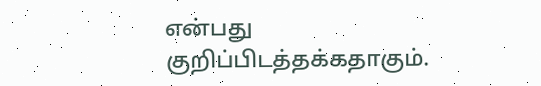என்பது குறிப்பிடத்தக்கதாகும்.